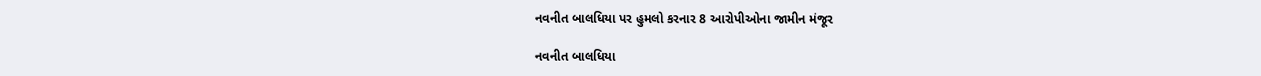નવનીત બાલધિયા પર હુમલો કરનાર 8 આરોપીઓના જામીન મંજૂર

નવનીત બાલધિયા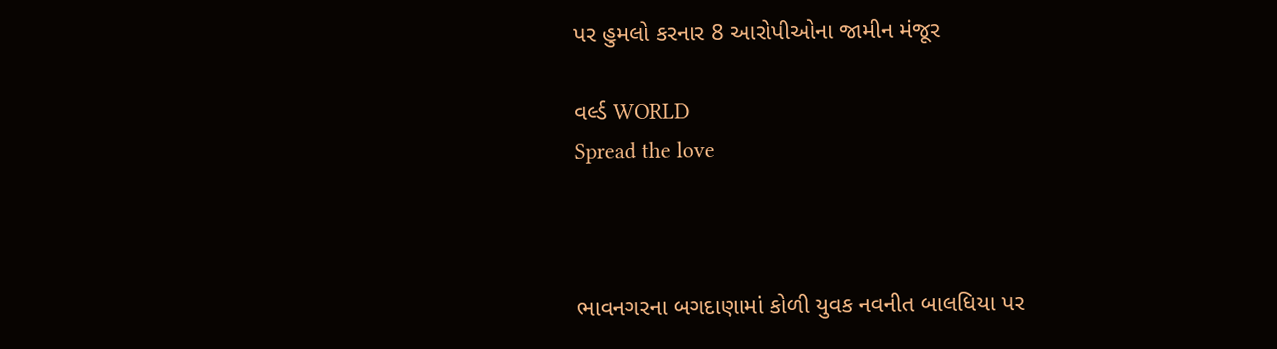પર હુમલો કરનાર 8 આરોપીઓના જામીન મંજૂર

વર્લ્ડ WORLD
Spread the love



ભાવનગરના બગદાણામાં કોળી યુવક નવનીત બાલધિયા પર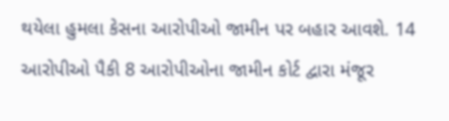થયેલા હુમલા કેસના આરોપીઓ જામીન પર બહાર આવશે. 14 આરોપીઓ પૈકી 8 આરોપીઓના જામીન કોર્ટ દ્વારા મંજૂર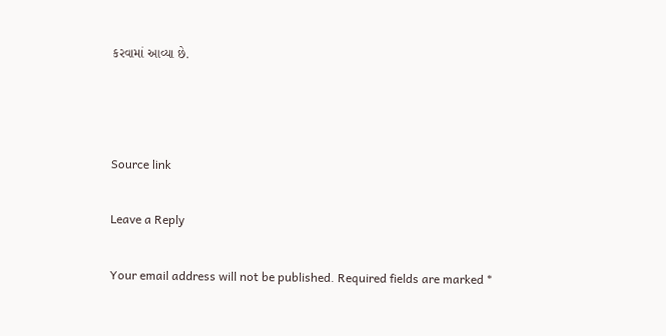કરવામાં આવ્યા છે.



Source link

Leave a Reply

Your email address will not be published. Required fields are marked *